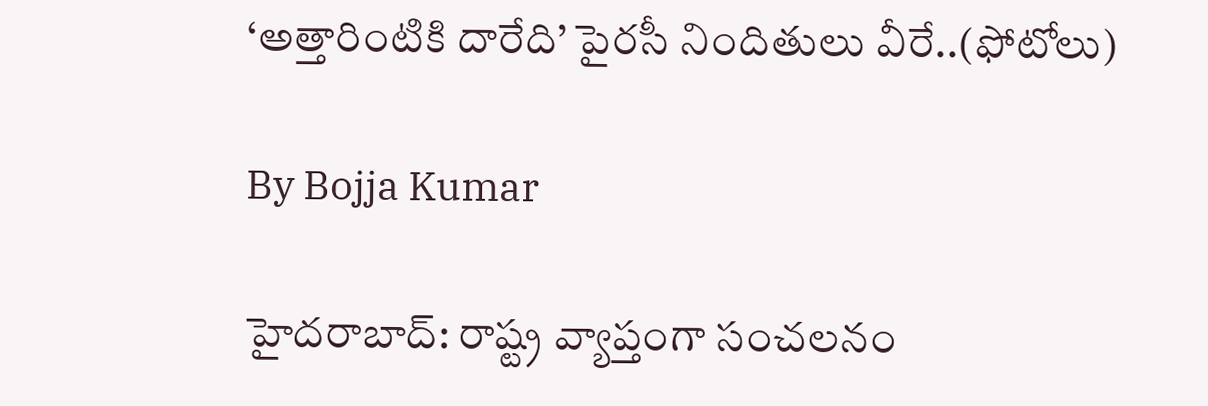‘అత్తారింటికి దారేది’ పైరసీ నిందితులు వీరే..(ఫోటోలు)

By Bojja Kumar

హైదరాబాద్: రాష్ట్ర వ్యాప్తంగా సంచలనం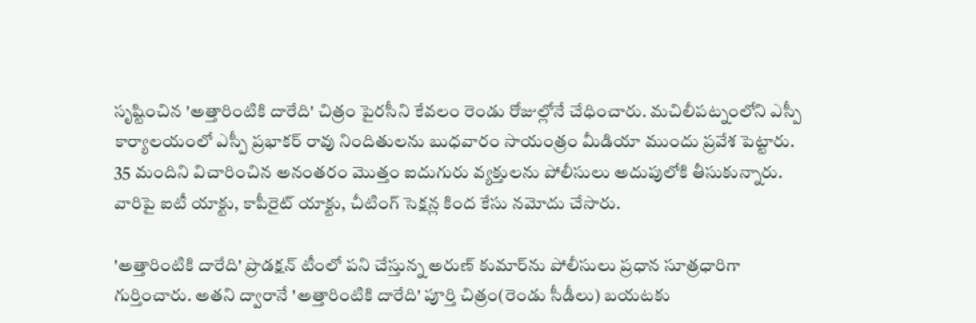సృష్టించిన 'అత్తారింటికి దారేది' చిత్రం పైరసీని కేవలం రెండు రోజుల్లోనే చేధించారు. మచిలీపట్నంలోని ఎస్పీ కార్యాలయంలో ఎస్పీ ప్రభాకర్ రావు నిందితులను బుధవారం సాయంత్రం మీడియా ముందు ప్రవేశ పెట్టారు. 35 మందిని విచారించిన అనంతరం మొత్తం ఐదుగురు వ్యక్తులను పోలీసులు అదుపులోకి తీసుకున్నారు. వారిపై ఐటీ యాక్టు, కాపీరైట్ యాక్టు, చీటింగ్ సెక్షన్ల కింద కేసు నమోదు చేసారు.

'అత్తారింటికి దారేది' ప్రొడక్షన్ టీంలో పని చేస్తున్న అరుణ్ కుమార్‌ను పోలీసులు ప్రధాన సూత్రధారిగా గుర్తించారు. అతని ద్వారానే 'అత్తారింటికి దారేది' పూర్తి చిత్రం(రెండు సీడీలు) బయటకు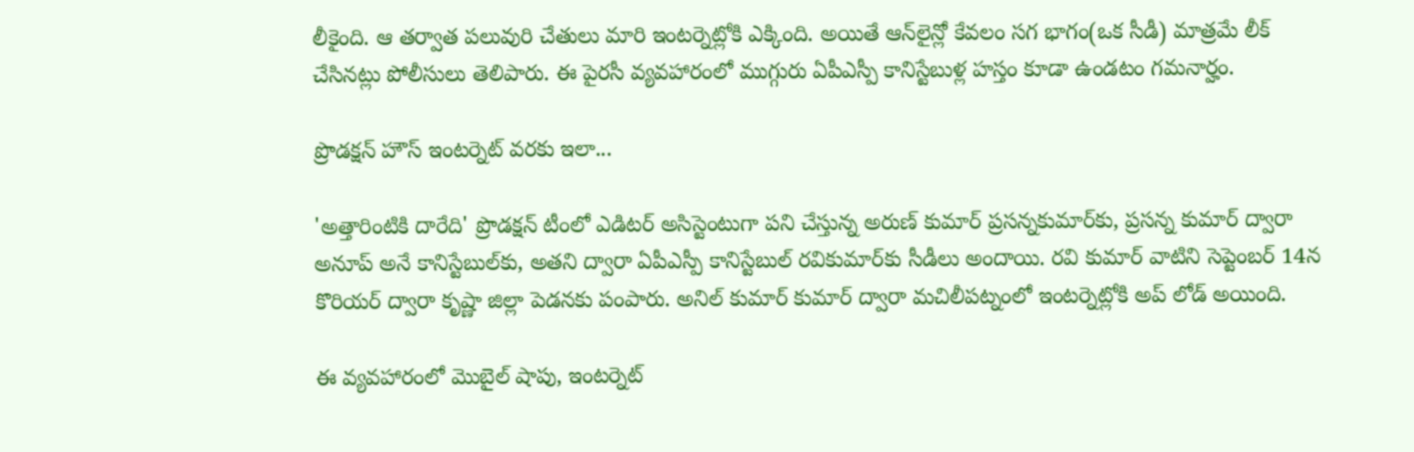లీకైంది. ఆ తర్వాత పలువురి చేతులు మారి ఇంటర్నెట్లోకి ఎక్కింది. అయితే ఆన్‌లైన్లో కేవలం సగ భాగం(ఒక సీడీ) మాత్రమే లీక్ చేసినట్లు పోలీసులు తెలిపారు. ఈ పైరసీ వ్యవహారంలో ముగ్గురు ఏపీఎస్పీ కానిస్టేబుళ్ల హస్తం కూడా ఉండటం గమనార్హం.

ప్రొడక్షన్ హౌస్ ఇంటర్నెట్ వరకు ఇలా...

'అత్తారింటికి దారేది' ప్రొడక్షన్ టీంలో ఎడిటర్ అసిస్టెంటుగా పని చేస్తున్న అరుణ్ కుమార్ ప్రసన్నకుమార్‌కు, ప్రసన్న కుమార్ ద్వారా అనూప్ అనే కానిస్టేబుల్‌కు, అతని ద్వారా ఏపీఎస్పీ కానిస్టేబుల్ రవికుమార్‌కు సీడీలు అందాయి. రవి కుమార్ వాటిని సెప్టెంబర్ 14న కొరియర్ ద్వారా కృష్ణా జిల్లా పెడనకు పంపారు. అనిల్ కుమార్ కుమార్ ద్వారా మచిలీపట్నంలో ఇంటర్నెట్లోకి అప్ లోడ్ అయింది.

ఈ వ్యవహారంలో మొబైల్ షాపు, ఇంటర్నెట్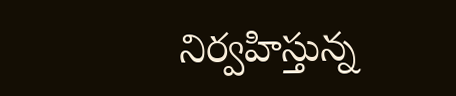నిర్వహిస్తున్న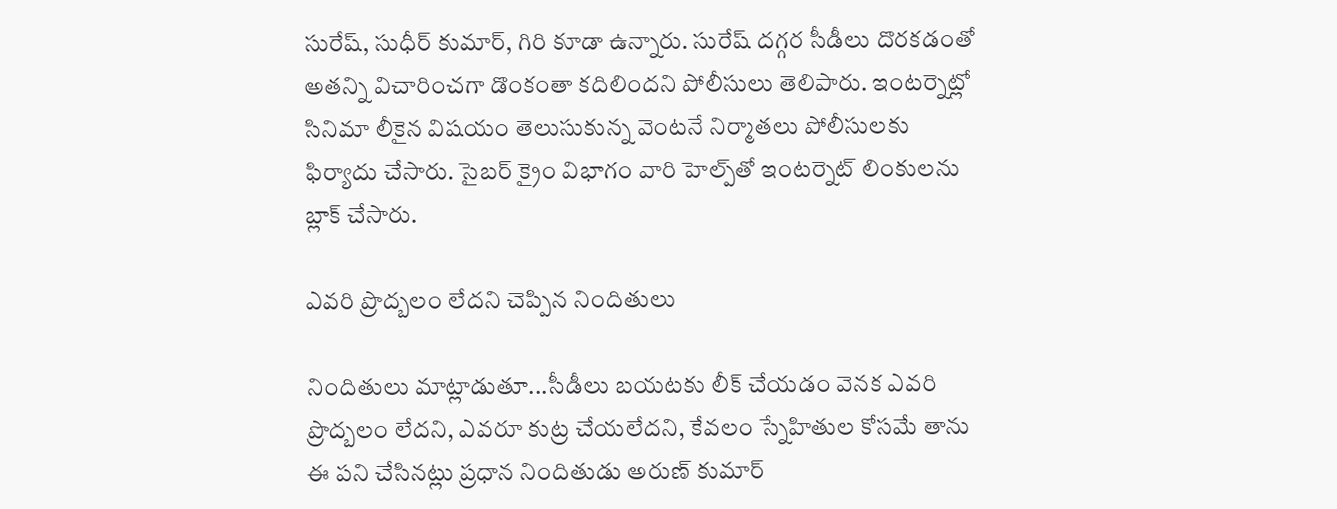సురేష్, సుధీర్ కుమార్‌, గిరి కూడా ఉన్నారు. సురేష్ దగ్గర సీడీలు దొరకడంతో అతన్ని విచారించగా డొంకంతా కదిలిందని పోలీసులు తెలిపారు. ఇంటర్నెట్లో సినిమా లీకైన విషయం తెలుసుకున్న వెంటనే నిర్మాతలు పోలీసులకు ఫిర్యాదు చేసారు. సైబర్ క్రైం విభాగం వారి హెల్ప్‌తో ఇంటర్నెట్ లింకులను బ్లాక్ చేసారు.

ఎవరి ప్రొద్బలం లేదని చెప్పిన నిందితులు

నిందితులు మాట్లాడుతూ...సీడీలు బయటకు లీక్ చేయడం వెనక ఎవరి ప్రొద్బలం లేదని, ఎవరూ కుట్ర చేయలేదని, కేవలం స్నేహితుల కోసమే తాను ఈ పని చేసినట్లు ప్రధాన నిందితుడు అరుణ్ కుమార్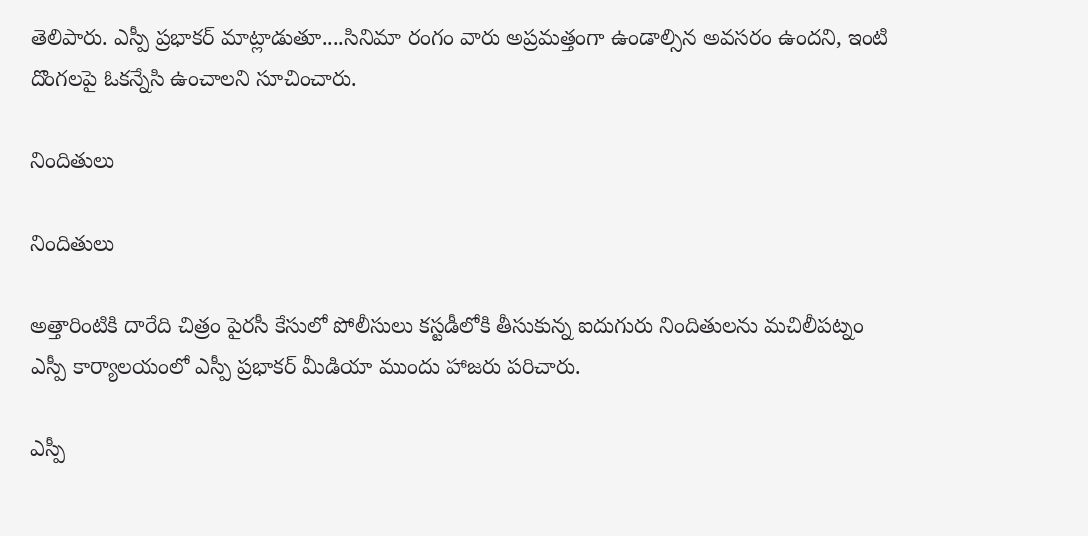తెలిపారు. ఎస్పీ ప్రభాకర్ మాట్లాడుతూ....సినిమా రంగం వారు అప్రమత్తంగా ఉండాల్సిన అవసరం ఉందని, ఇంటి దొంగలపై ఓకన్నేసి ఉంచాలని సూచించారు.

నిందితులు

నిందితులు

అత్తారింటికి దారేది చిత్రం పైరసీ కేసులో పోలీసులు కస్టడీలోకి తీసుకున్న ఐదుగురు నిందితులను మచిలీపట్నం ఎస్పీ కార్యాలయంలో ఎస్పీ ప్రభాకర్ మీడియా ముందు హాజరు పరిచారు.

ఎస్పీ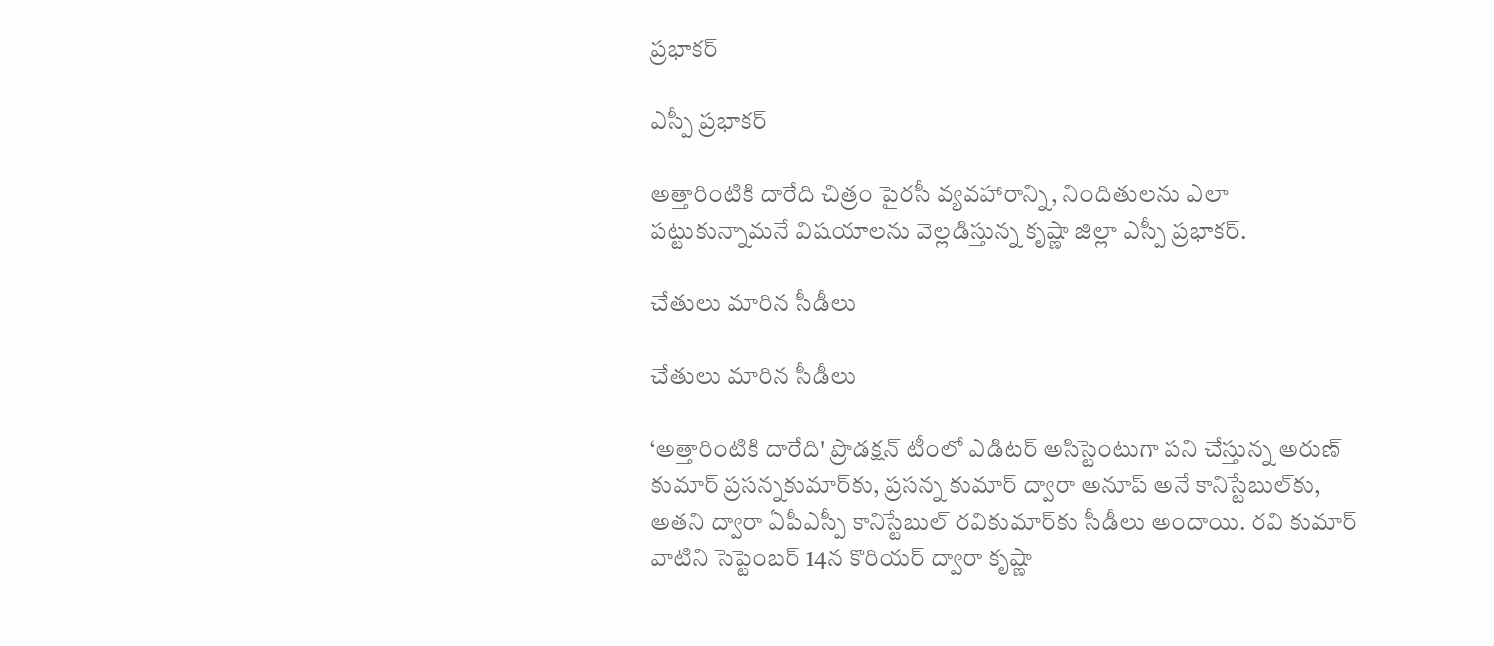ప్రభాకర్

ఎస్పీ ప్రభాకర్

అత్తారింటికి దారేది చిత్రం పైరసీ వ్యవహారాన్ని, నిందితులను ఎలా పట్టుకున్నామనే విషయాలను వెల్లడిస్తున్న కృష్ణా జిల్లా ఎస్పీ ప్రభాకర్.

చేతులు మారిన సీడీలు

చేతులు మారిన సీడీలు

‘అత్తారింటికి దారేది' ప్రొడక్షన్ టీంలో ఎడిటర్ అసిస్టెంటుగా పని చేస్తున్న అరుణ్ కుమార్ ప్రసన్నకుమార్‌కు, ప్రసన్న కుమార్ ద్వారా అనూప్ అనే కానిస్టేబుల్‌కు, అతని ద్వారా ఏపీఎస్పీ కానిస్టేబుల్ రవికుమార్‌కు సీడీలు అందాయి. రవి కుమార్ వాటిని సెప్టెంబర్ 14న కొరియర్ ద్వారా కృష్ణా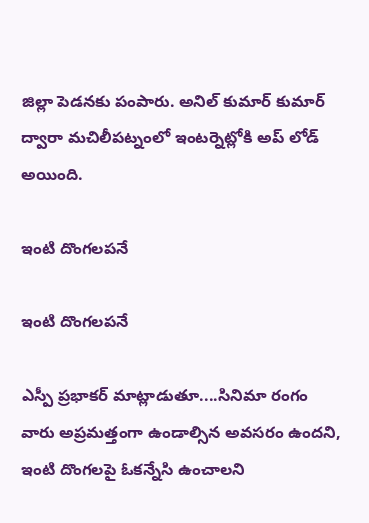జిల్లా పెడనకు పంపారు. అనిల్ కుమార్ కుమార్ ద్వారా మచిలీపట్నంలో ఇంటర్నెట్లోకి అప్ లోడ్ అయింది.

ఇంటి దొంగలపనే

ఇంటి దొంగలపనే

ఎస్పీ ప్రభాకర్ మాట్లాడుతూ....సినిమా రంగం వారు అప్రమత్తంగా ఉండాల్సిన అవసరం ఉందని, ఇంటి దొంగలపై ఓకన్నేసి ఉంచాలని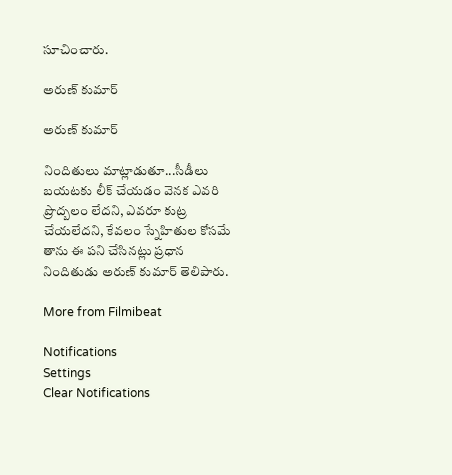సూచించారు.

అరుణ్ కుమార్

అరుణ్ కుమార్

నిందితులు మాట్లాడుతూ...సీడీలు బయటకు లీక్ చేయడం వెనక ఎవరి ప్రొద్బలం లేదని, ఎవరూ కుట్ర చేయలేదని, కేవలం స్నేహితుల కోసమే తాను ఈ పని చేసినట్లు ప్రధాన నిందితుడు అరుణ్ కుమార్ తెలిపారు.

More from Filmibeat

Notifications
Settings
Clear Notifications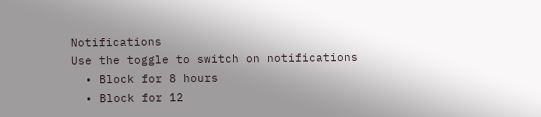Notifications
Use the toggle to switch on notifications
  • Block for 8 hours
  • Block for 12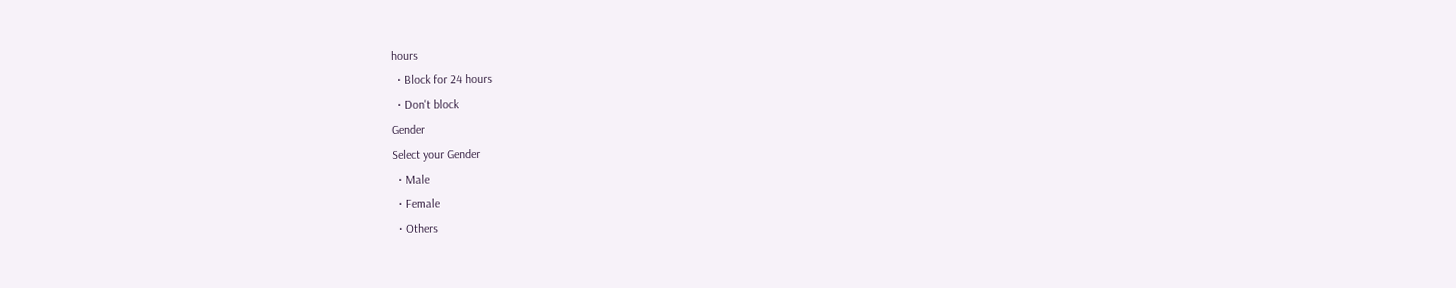hours
  • Block for 24 hours
  • Don't block
Gender
Select your Gender
  • Male
  • Female
  • Others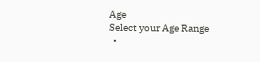Age
Select your Age Range
  •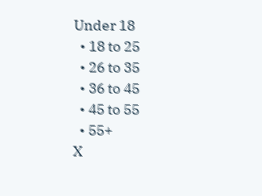Under 18
  • 18 to 25
  • 26 to 35
  • 36 to 45
  • 45 to 55
  • 55+
X